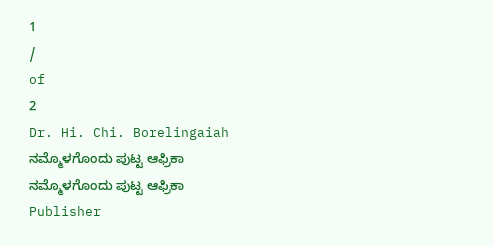1
/
of
2
Dr. Hi. Chi. Borelingaiah
ನಮ್ಮೊಳಗೊಂದು ಪುಟ್ಟ ಆಫ್ರಿಕಾ
ನಮ್ಮೊಳಗೊಂದು ಪುಟ್ಟ ಆಫ್ರಿಕಾ
Publisher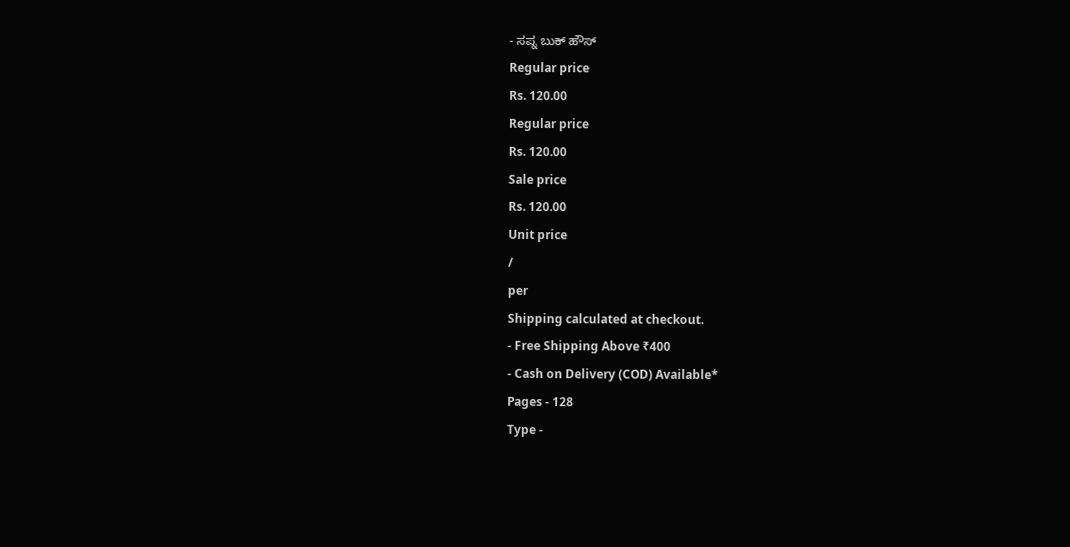- ಸಪ್ನ ಬುಕ್ ಹೌಸ್
Regular price
Rs. 120.00
Regular price
Rs. 120.00
Sale price
Rs. 120.00
Unit price
/
per
Shipping calculated at checkout.
- Free Shipping Above ₹400
- Cash on Delivery (COD) Available*
Pages - 128
Type -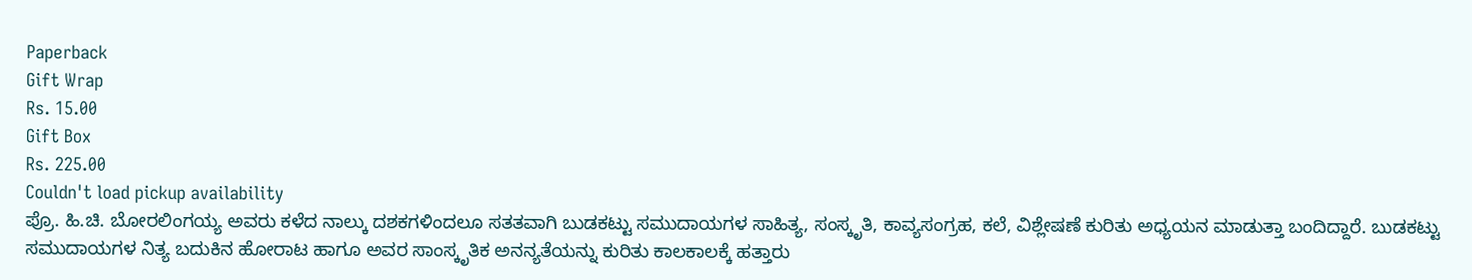Paperback
Gift Wrap
Rs. 15.00
Gift Box
Rs. 225.00
Couldn't load pickup availability
ಪ್ರೊ. ಹಿ.ಚಿ. ಬೋರಲಿಂಗಯ್ಯ ಅವರು ಕಳೆದ ನಾಲ್ಕು ದಶಕಗಳಿಂದಲೂ ಸತತವಾಗಿ ಬುಡಕಟ್ಟು ಸಮುದಾಯಗಳ ಸಾಹಿತ್ಯ, ಸಂಸ್ಕೃತಿ, ಕಾವ್ಯಸಂಗ್ರಹ, ಕಲೆ, ವಿಶ್ಲೇಷಣೆ ಕುರಿತು ಅಧ್ಯಯನ ಮಾಡುತ್ತಾ ಬಂದಿದ್ದಾರೆ. ಬುಡಕಟ್ಟು ಸಮುದಾಯಗಳ ನಿತ್ಯ ಬದುಕಿನ ಹೋರಾಟ ಹಾಗೂ ಅವರ ಸಾಂಸ್ಕೃತಿಕ ಅನನ್ಯತೆಯನ್ನು ಕುರಿತು ಕಾಲಕಾಲಕ್ಕೆ ಹತ್ತಾರು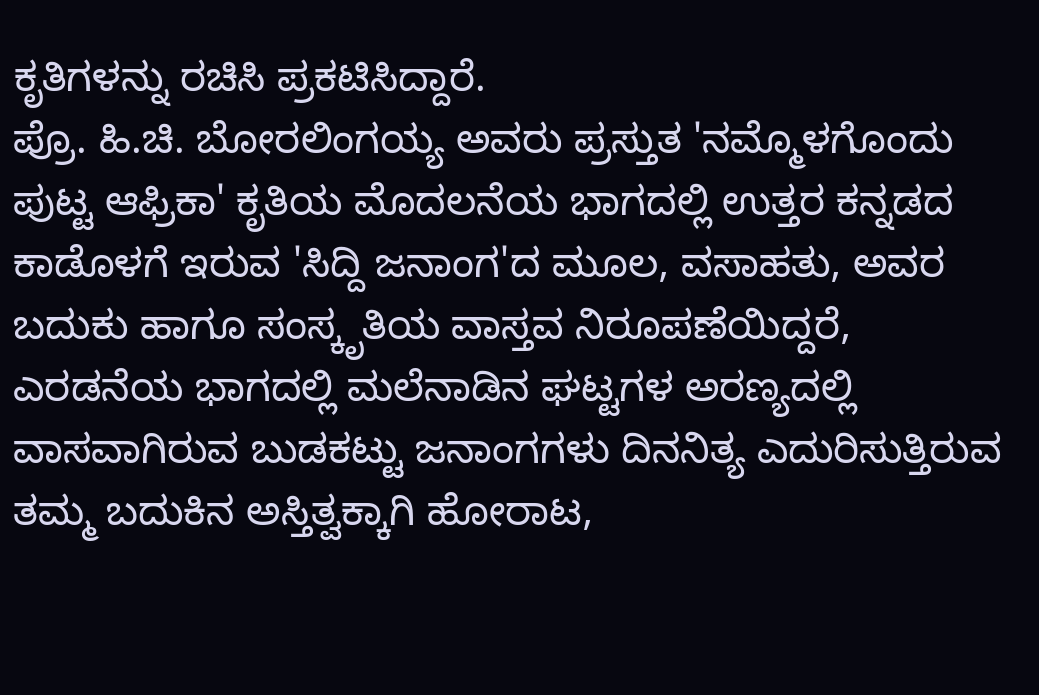ಕೃತಿಗಳನ್ನು ರಚಿಸಿ ಪ್ರಕಟಿಸಿದ್ದಾರೆ.
ಪ್ರೊ. ಹಿ.ಚಿ. ಬೋರಲಿಂಗಯ್ಯ ಅವರು ಪ್ರಸ್ತುತ 'ನಮ್ಮೊಳಗೊಂದು ಪುಟ್ಟ ಆಫ್ರಿಕಾ' ಕೃತಿಯ ಮೊದಲನೆಯ ಭಾಗದಲ್ಲಿ ಉತ್ತರ ಕನ್ನಡದ ಕಾಡೊಳಗೆ ಇರುವ 'ಸಿದ್ದಿ ಜನಾಂಗ'ದ ಮೂಲ, ವಸಾಹತು, ಅವರ ಬದುಕು ಹಾಗೂ ಸಂಸ್ಕೃತಿಯ ವಾಸ್ತವ ನಿರೂಪಣೆಯಿದ್ದರೆ, ಎರಡನೆಯ ಭಾಗದಲ್ಲಿ ಮಲೆನಾಡಿನ ಘಟ್ಟಗಳ ಅರಣ್ಯದಲ್ಲಿ ವಾಸವಾಗಿರುವ ಬುಡಕಟ್ಟು ಜನಾಂಗಗಳು ದಿನನಿತ್ಯ ಎದುರಿಸುತ್ತಿರುವ ತಮ್ಮ ಬದುಕಿನ ಅಸ್ತಿತ್ವಕ್ಕಾಗಿ ಹೋರಾಟ,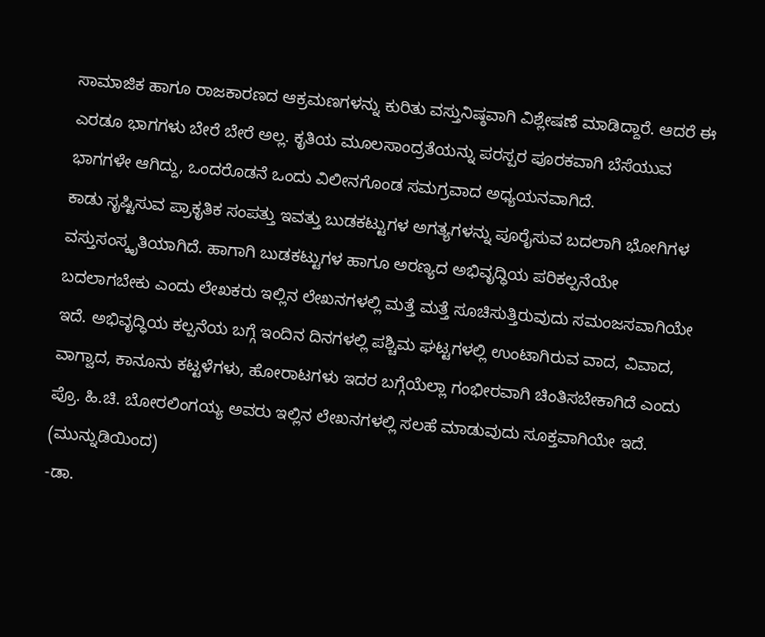ಸಾಮಾಜಿಕ ಹಾಗೂ ರಾಜಕಾರಣದ ಆಕ್ರಮಣಗಳನ್ನು ಕುರಿತು ವಸ್ತುನಿಷ್ಠವಾಗಿ ವಿಶ್ಲೇಷಣೆ ಮಾಡಿದ್ದಾರೆ. ಆದರೆ ಈ ಎರಡೂ ಭಾಗಗಳು ಬೇರೆ ಬೇರೆ ಅಲ್ಲ. ಕೃತಿಯ ಮೂಲಸಾಂದ್ರತೆಯನ್ನು ಪರಸ್ಪರ ಪೂರಕವಾಗಿ ಬೆಸೆಯುವ ಭಾಗಗಳೇ ಆಗಿದ್ದು, ಒಂದರೊಡನೆ ಒಂದು ವಿಲೀನಗೊಂಡ ಸಮಗ್ರವಾದ ಅಧ್ಯಯನವಾಗಿದೆ.
ಕಾಡು ಸೃಷ್ಟಿಸುವ ಪ್ರಾಕೃತಿಕ ಸಂಪತ್ತು ಇವತ್ತು ಬುಡಕಟ್ಟುಗಳ ಅಗತ್ಯಗಳನ್ನು ಪೂರೈಸುವ ಬದಲಾಗಿ ಭೋಗಿಗಳ ವಸ್ತುಸಂಸ್ಕೃತಿಯಾಗಿದೆ. ಹಾಗಾಗಿ ಬುಡಕಟ್ಟುಗಳ ಹಾಗೂ ಅರಣ್ಯದ ಅಭಿವೃದ್ಧಿಯ ಪರಿಕಲ್ಪನೆಯೇ ಬದಲಾಗಬೇಕು ಎಂದು ಲೇಖಕರು ಇಲ್ಲಿನ ಲೇಖನಗಳಲ್ಲಿ ಮತ್ತೆ ಮತ್ತೆ ಸೂಚಿಸುತ್ತಿರುವುದು ಸಮಂಜಸವಾಗಿಯೇ ಇದೆ. ಅಭಿವೃದ್ಧಿಯ ಕಲ್ಪನೆಯ ಬಗ್ಗೆ ಇಂದಿನ ದಿನಗಳಲ್ಲಿ ಪಶ್ಚಿಮ ಘಟ್ಟಗಳಲ್ಲಿ ಉಂಟಾಗಿರುವ ವಾದ, ವಿವಾದ, ವಾಗ್ವಾದ, ಕಾನೂನು ಕಟ್ಟಳೆಗಳು, ಹೋರಾಟಗಳು ಇದರ ಬಗ್ಗೆಯೆಲ್ಲಾ ಗಂಭೀರವಾಗಿ ಚಿಂತಿಸಬೇಕಾಗಿದೆ ಎಂದು ಪ್ರೊ. ಹಿ.ಚಿ. ಬೋರಲಿಂಗಯ್ಯ ಅವರು ಇಲ್ಲಿನ ಲೇಖನಗಳಲ್ಲಿ ಸಲಹೆ ಮಾಡುವುದು ಸೂಕ್ತವಾಗಿಯೇ ಇದೆ. (ಮುನ್ನುಡಿಯಿಂದ)
-ಡಾ.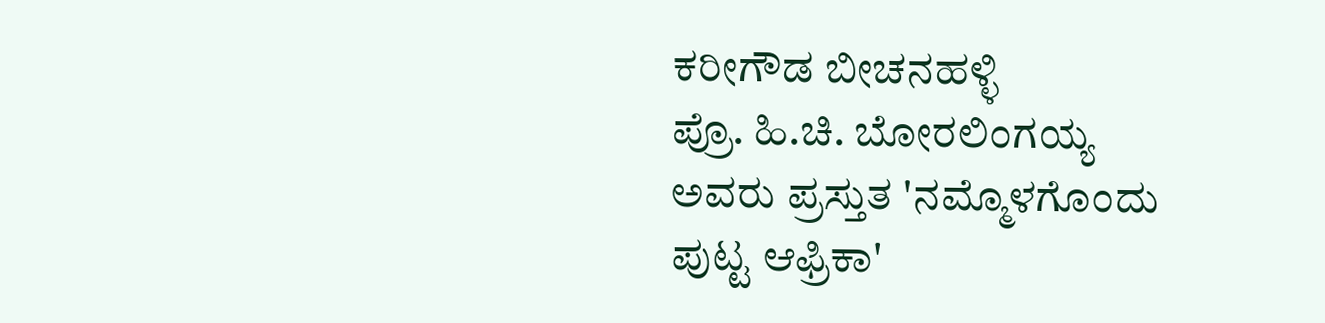ಕರೀಗೌಡ ಬೀಚನಹಳ್ಳಿ
ಪ್ರೊ. ಹಿ.ಚಿ. ಬೋರಲಿಂಗಯ್ಯ ಅವರು ಪ್ರಸ್ತುತ 'ನಮ್ಮೊಳಗೊಂದು ಪುಟ್ಟ ಆಫ್ರಿಕಾ'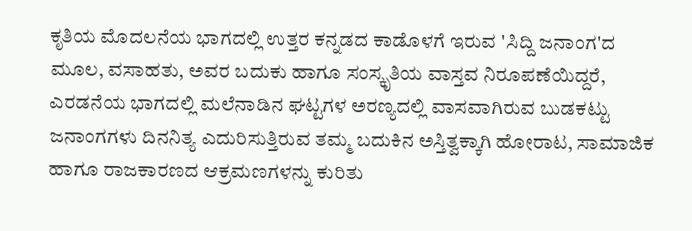ಕೃತಿಯ ಮೊದಲನೆಯ ಭಾಗದಲ್ಲಿ ಉತ್ತರ ಕನ್ನಡದ ಕಾಡೊಳಗೆ ಇರುವ 'ಸಿದ್ದಿ ಜನಾಂಗ'ದ ಮೂಲ, ವಸಾಹತು, ಅವರ ಬದುಕು ಹಾಗೂ ಸಂಸ್ಕೃತಿಯ ವಾಸ್ತವ ನಿರೂಪಣೆಯಿದ್ದರೆ, ಎರಡನೆಯ ಭಾಗದಲ್ಲಿ ಮಲೆನಾಡಿನ ಘಟ್ಟಗಳ ಅರಣ್ಯದಲ್ಲಿ ವಾಸವಾಗಿರುವ ಬುಡಕಟ್ಟು ಜನಾಂಗಗಳು ದಿನನಿತ್ಯ ಎದುರಿಸುತ್ತಿರುವ ತಮ್ಮ ಬದುಕಿನ ಅಸ್ತಿತ್ವಕ್ಕಾಗಿ ಹೋರಾಟ, ಸಾಮಾಜಿಕ ಹಾಗೂ ರಾಜಕಾರಣದ ಆಕ್ರಮಣಗಳನ್ನು ಕುರಿತು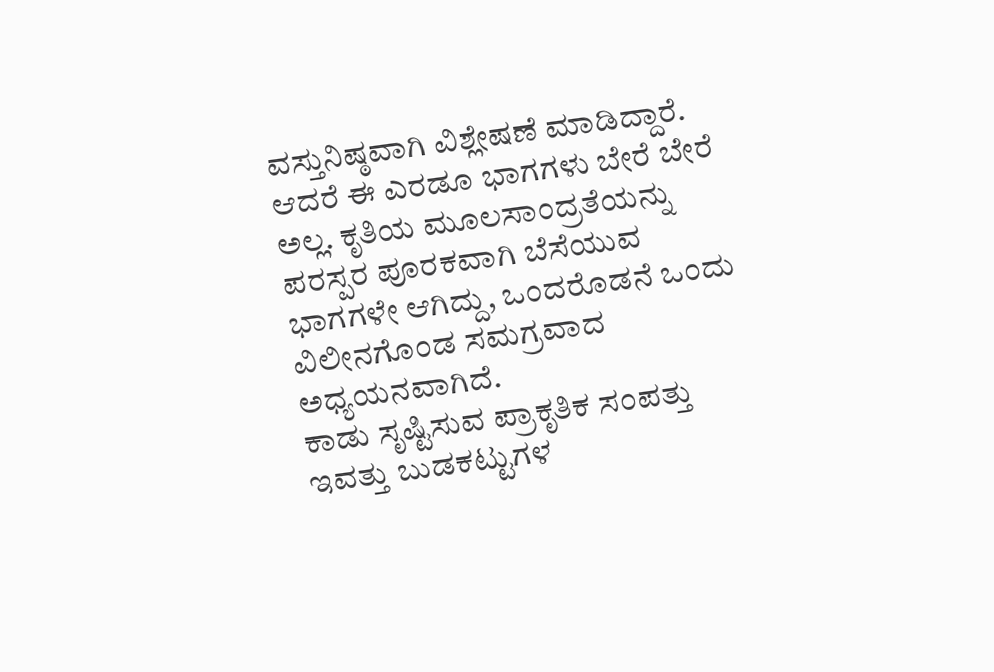ವಸ್ತುನಿಷ್ಠವಾಗಿ ವಿಶ್ಲೇಷಣೆ ಮಾಡಿದ್ದಾರೆ. ಆದರೆ ಈ ಎರಡೂ ಭಾಗಗಳು ಬೇರೆ ಬೇರೆ ಅಲ್ಲ. ಕೃತಿಯ ಮೂಲಸಾಂದ್ರತೆಯನ್ನು ಪರಸ್ಪರ ಪೂರಕವಾಗಿ ಬೆಸೆಯುವ ಭಾಗಗಳೇ ಆಗಿದ್ದು, ಒಂದರೊಡನೆ ಒಂದು ವಿಲೀನಗೊಂಡ ಸಮಗ್ರವಾದ ಅಧ್ಯಯನವಾಗಿದೆ.
ಕಾಡು ಸೃಷ್ಟಿಸುವ ಪ್ರಾಕೃತಿಕ ಸಂಪತ್ತು ಇವತ್ತು ಬುಡಕಟ್ಟುಗಳ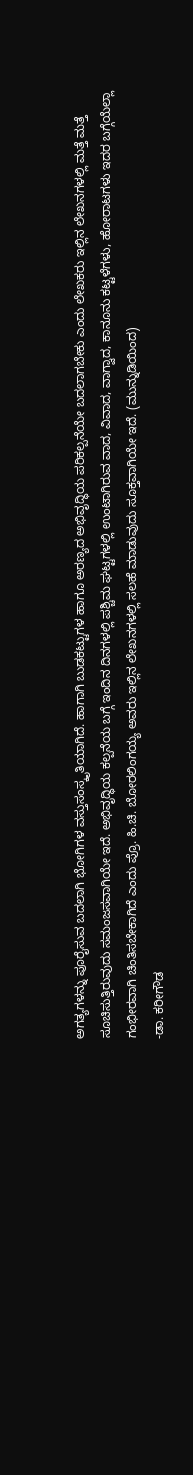ಅಗತ್ಯಗಳನ್ನು ಪೂರೈಸುವ ಬದಲಾಗಿ ಭೋಗಿಗಳ ವಸ್ತುಸಂಸ್ಕೃತಿಯಾಗಿದೆ. ಹಾಗಾಗಿ ಬುಡಕಟ್ಟುಗಳ ಹಾಗೂ ಅರಣ್ಯದ ಅಭಿವೃದ್ಧಿಯ ಪರಿಕಲ್ಪನೆಯೇ ಬದಲಾಗಬೇಕು ಎಂದು ಲೇಖಕರು ಇಲ್ಲಿನ ಲೇಖನಗಳಲ್ಲಿ ಮತ್ತೆ ಮತ್ತೆ ಸೂಚಿಸುತ್ತಿರುವುದು ಸಮಂಜಸವಾಗಿಯೇ ಇದೆ. ಅಭಿವೃದ್ಧಿಯ ಕಲ್ಪನೆಯ ಬಗ್ಗೆ ಇಂದಿನ ದಿನಗಳಲ್ಲಿ ಪಶ್ಚಿಮ ಘಟ್ಟಗಳಲ್ಲಿ ಉಂಟಾಗಿರುವ ವಾದ, ವಿವಾದ, ವಾಗ್ವಾದ, ಕಾನೂನು ಕಟ್ಟಳೆಗಳು, ಹೋರಾಟಗಳು ಇದರ ಬಗ್ಗೆಯೆಲ್ಲಾ ಗಂಭೀರವಾಗಿ ಚಿಂತಿಸಬೇಕಾಗಿದೆ ಎಂದು ಪ್ರೊ. ಹಿ.ಚಿ. ಬೋರಲಿಂಗಯ್ಯ ಅವರು ಇಲ್ಲಿನ ಲೇಖನಗಳಲ್ಲಿ ಸಲಹೆ ಮಾಡುವುದು ಸೂಕ್ತವಾಗಿಯೇ ಇದೆ. (ಮುನ್ನುಡಿಯಿಂದ)
-ಡಾ. ಕರೀಗೌಡ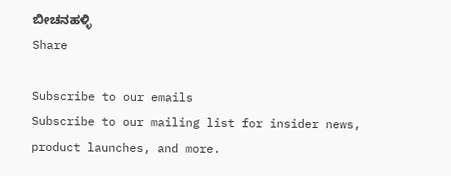ಬೀಚನಹಳ್ಳಿ
Share

Subscribe to our emails
Subscribe to our mailing list for insider news, product launches, and more.